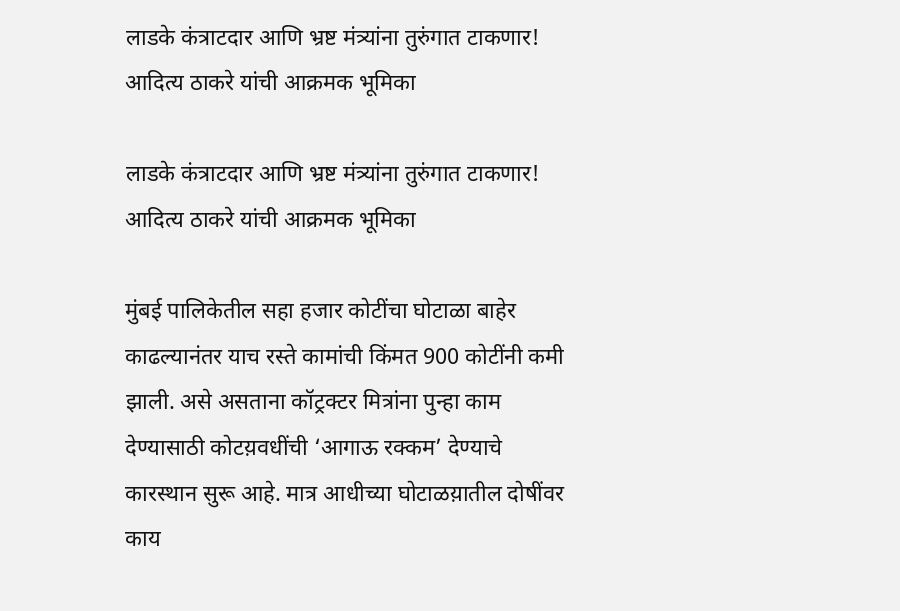लाडके कंत्राटदार आणि भ्रष्ट मंत्र्यांना तुरुंगात टाकणार! आदित्य ठाकरे यांची आक्रमक भूमिका

लाडके कंत्राटदार आणि भ्रष्ट मंत्र्यांना तुरुंगात टाकणार! आदित्य ठाकरे यांची आक्रमक भूमिका

मुंबई पालिकेतील सहा हजार कोटींचा घोटाळा बाहेर काढल्यानंतर याच रस्ते कामांची किंमत 900 कोटींनी कमी झाली. असे असताना कॉट्रक्टर मित्रांना पुन्हा काम देण्यासाठी कोटय़वधींची ‘आगाऊ रक्कम’ देण्याचे कारस्थान सुरू आहे. मात्र आधीच्या घोटाळय़ातील दोषींवर काय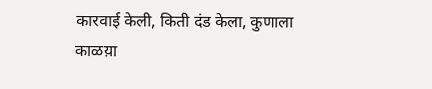कारवाई केली, किती दंड केला, कुणाला काळय़ा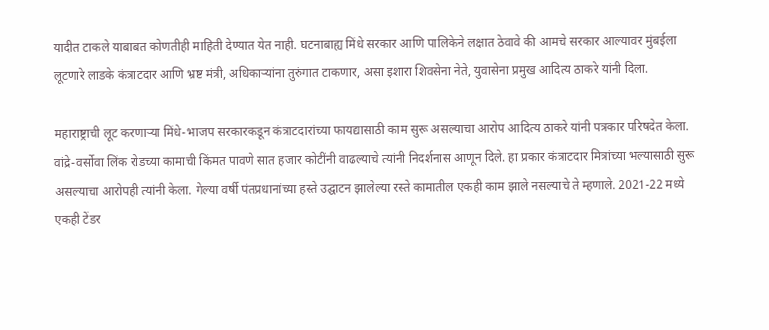यादीत टाकले याबाबत कोणतीही माहिती देण्यात येत नाही. घटनाबाह्य मिंधे सरकार आणि पालिकेने लक्षात ठेवावे की आमचे सरकार आल्यावर मुंबईला लूटणारे लाडके कंत्राटदार आणि भ्रष्ट मंत्री, अधिकाऱ्यांना तुरुंगात टाकणार, असा इशारा शिवसेना नेते, युवासेना प्रमुख आदित्य ठाकरे यांनी दिला.

महाराष्ट्राची लूट करणाऱ्या मिंधे-भाजप सरकारकडून कंत्राटदारांच्या फायद्यासाठी काम सुरू असल्याचा आरोप आदित्य ठाकरे यांनी पत्रकार परिषदेत केला. वांद्रे-वर्सोवा लिंक रोडच्या कामाची किंमत पावणे सात हजार कोटींनी वाढल्याचे त्यांनी निदर्शनास आणून दिले. हा प्रकार कंत्राटदार मित्रांच्या भल्यासाठी सुरू असल्याचा आरोपही त्यांनी केला. गेल्या वर्षी पंतप्रधानांच्या हस्ते उद्घाटन झालेल्या रस्ते कामातील एकही काम झाले नसल्याचे ते म्हणाले. 2021-22 मध्ये एकही टेंडर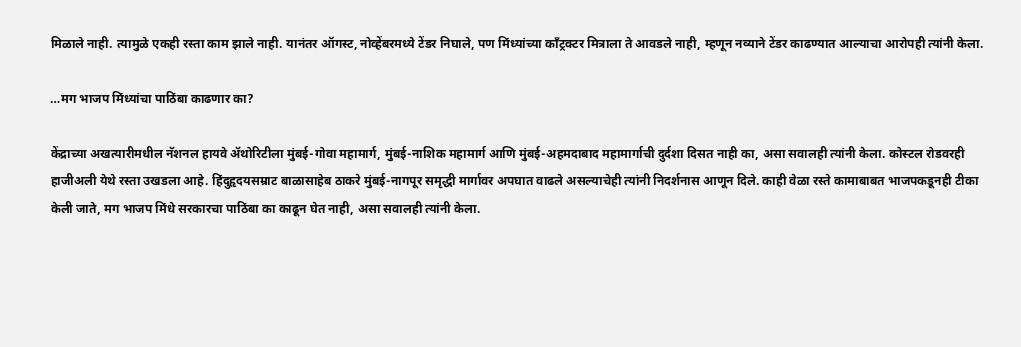मिळाले नाही. त्यामुळे एकही रस्ता काम झाले नाही. यानंतर ऑगस्ट, नोव्हेंबरमध्ये टेंडर निघाले, पण मिंध्यांच्या काँट्रक्टर मित्राला ते आवडले नाही, म्हणून नव्याने टेंडर काढण्यात आल्याचा आरोपही त्यांनी केला.

…मग भाजप मिंध्यांचा पाठिंबा काढणार का?

केंद्राच्या अखत्यारीमधील नॅशनल हायवे ॲथोरिटीला मुंबई-गोवा महामार्ग, मुंबई-नाशिक महामार्ग आणि मुंबई-अहमदाबाद महामार्गाची दुर्दशा दिसत नाही का, असा सवालही त्यांनी केला. कोस्टल रोडवरही हाजीअली येथे रस्ता उखडला आहे. हिंदुहृदयसम्राट बाळासाहेब ठाकरे मुंबई-नागपूर समृद्धी मार्गावर अपघात वाढले असल्याचेही त्यांनी निदर्शनास आणून दिले. काही वेळा रस्ते कामाबाबत भाजपकडूनही टीका केली जाते, मग भाजप मिंधे सरकारचा पाठिंबा का काढून घेत नाही, असा सवालही त्यांनी केला.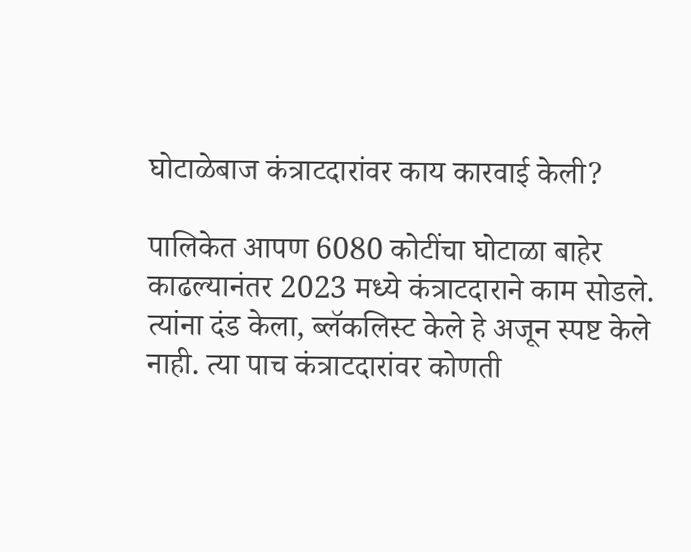घोटाळेबाज कंत्राटदारांवर काय कारवाई केली?

पालिकेत आपण 6080 कोटींचा घोटाळा बाहेर काढल्यानंतर 2023 मध्ये कंत्राटदाराने काम सोडले. त्यांना दंड केला, ब्लॅकलिस्ट केले हे अजून स्पष्ट केले नाही. त्या पाच कंत्राटदारांवर कोणती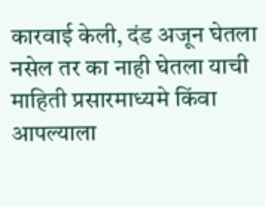कारवाई केली, दंड अजून घेतला नसेल तर का नाही घेतला याची माहिती प्रसारमाध्यमे किंवा आपल्याला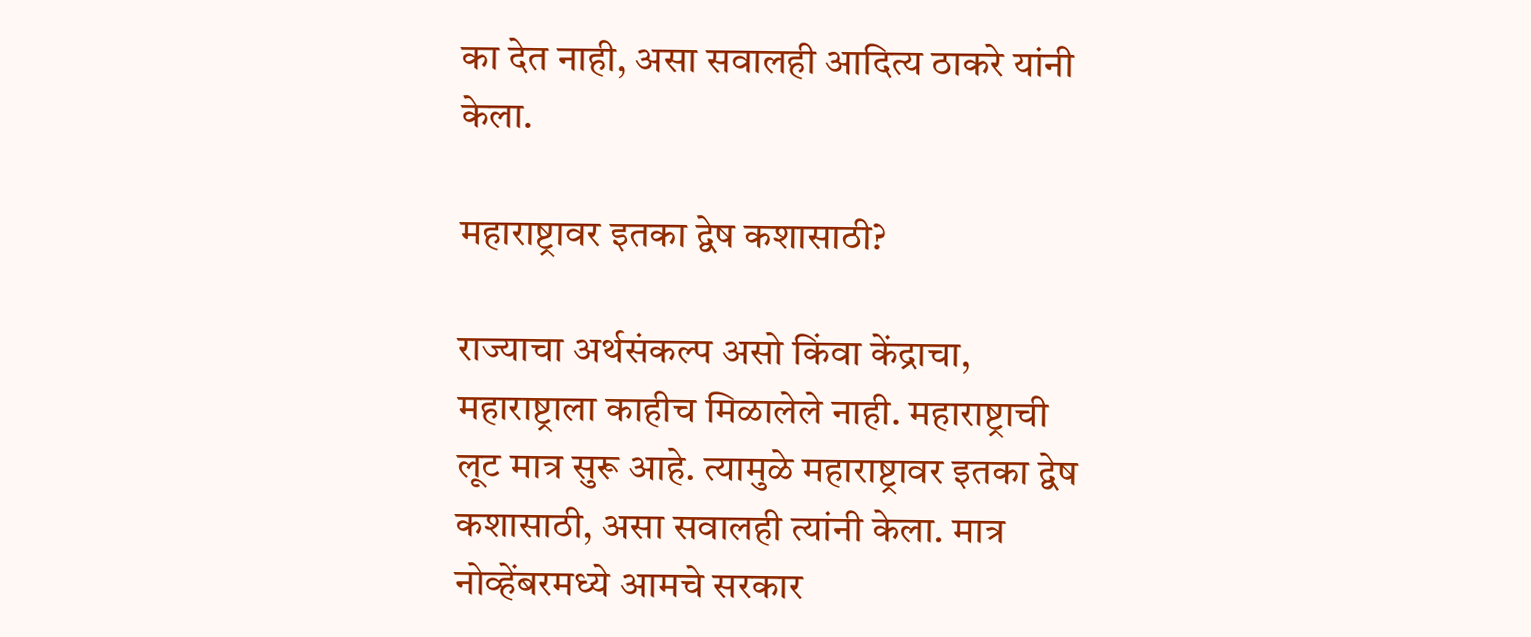का देत नाही, असा सवालही आदित्य ठाकरे यांनी केला.

महाराष्ट्रावर इतका द्वेष कशासाठी?

राज्याचा अर्थसंकल्प असो किंवा केंद्राचा, महाराष्ट्राला काहीच मिळालेले नाही. महाराष्ट्राची लूट मात्र सुरू आहे. त्यामुळे महाराष्ट्रावर इतका द्वेष कशासाठी, असा सवालही त्यांनी केला. मात्र नोव्हेंबरमध्ये आमचे सरकार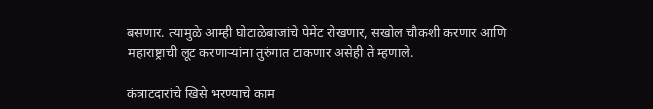बसणार. त्यामुळे आम्ही घोटाळेबाजांचे पेमेंट रोखणार, सखोल चौकशी करणार आणि महाराष्ट्राची लूट करणाऱ्यांना तुरुंगात टाकणार असेही ते म्हणाले.

कंत्राटदारांचे खिसे भरण्याचे काम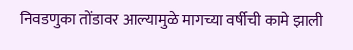निवडणुका तोंडावर आल्यामुळे मागच्या वर्षीची कामे झाली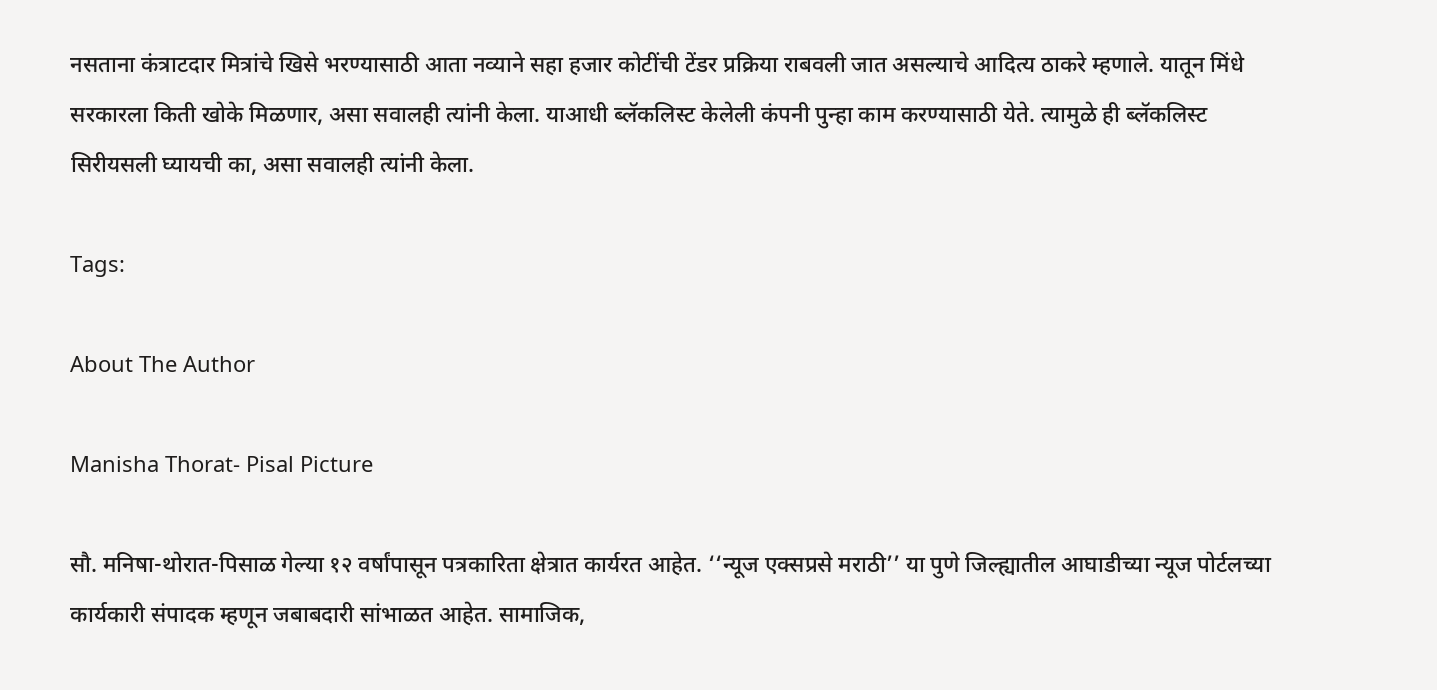नसताना कंत्राटदार मित्रांचे खिसे भरण्यासाठी आता नव्याने सहा हजार कोटींची टेंडर प्रक्रिया राबवली जात असल्याचे आदित्य ठाकरे म्हणाले. यातून मिंधे सरकारला किती खोके मिळणार, असा सवालही त्यांनी केला. याआधी ब्लॅकलिस्ट केलेली कंपनी पुन्हा काम करण्यासाठी येते. त्यामुळे ही ब्लॅकलिस्ट सिरीयसली घ्यायची का, असा सवालही त्यांनी केला.

Tags:

About The Author

Manisha Thorat- Pisal Picture

सौ. मनिषा-थोरात-पिसाळ गेल्या १२ वर्षांपासून पत्रकारिता क्षेत्रात कार्यरत आहेत. ‘‘न्यूज एक्सप्रसे मराठी’’ या पुणे जिल्ह्यातील आघाडीच्या न्यूज पोर्टलच्या कार्यकारी संपादक म्हणून जबाबदारी सांभाळत आहेत. सामाजिक,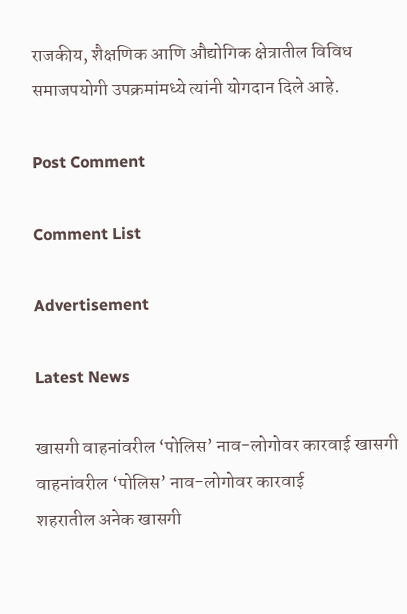राजकीय, शैक्षणिक आणि औद्योगिक क्षेत्रातील विविध समाजपयोगी उपक्रमांमध्ये त्यांनी योगदान दिले आहे.

Post Comment

Comment List

Advertisement

Latest News

खासगी वाहनांवरील ‘पोलिस’ नाव-लोगोवर कारवाई खासगी वाहनांवरील ‘पोलिस’ नाव-लोगोवर कारवाई
शहरातील अनेक खासगी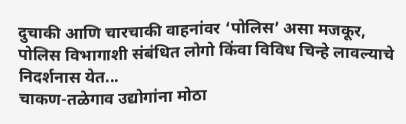दुचाकी आणि चारचाकी वाहनांवर ‘पोलिस’ असा मजकूर, पोलिस विभागाशी संबंधित लोगो किंवा विविध चिन्हे लावल्याचे निदर्शनास येत...
चाकण-तळेगाव उद्योगांना मोठा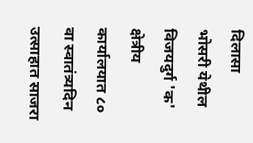दिलासा
भोसरी येथील विजयदुर्ग 'क' क्षेत्रीय कार्यालयात ८० वा स्वातंत्र्यदिन उत्साहात साजरा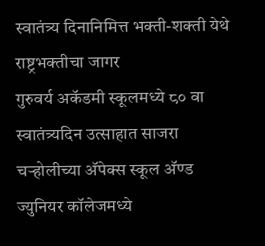स्वातंत्र्य दिनानिमित्त भक्ती-शक्ती येथे राष्ट्रभक्तीचा जागर
गुरुवर्य अकॅडमी स्कूलमध्ये ८० वा स्वातंत्र्यदिन उत्साहात साजरा
चऱ्होलीच्या अ‍ॅपेक्स स्कूल अ‍ॅण्ड ज्युनियर कॉलेजमध्ये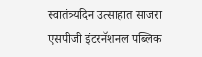स्वातंत्र्यदिन उत्साहात साजरा
एसपीजी इंटरनॅशनल पब्लिक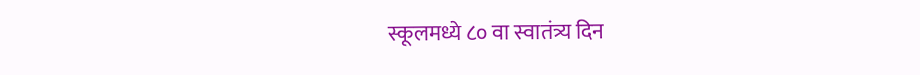स्कूलमध्ये ८० वा स्वातंत्र्य दिन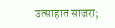उत्साहात साजरा;